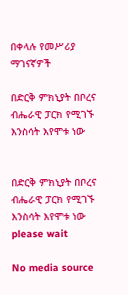በቀላሉ የመሥሪያ ማገናኛዎች

በድርቅ ምክኒያት በቦረና ብሔራዊ ፓርክ የሚገኙ እንስሳት እየሞቱ ነው


በድርቅ ምክኒያት በቦረና ብሔራዊ ፓርክ የሚገኙ እንስሳት እየሞቱ ነው
please wait

No media source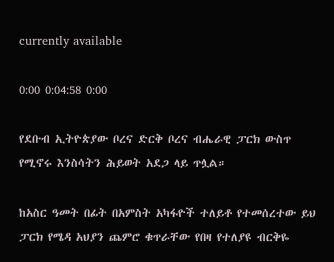currently available

0:00 0:04:58 0:00

የደቡብ ኢትዮጵያው ቦረና ድርቅ ቦረና ብሔራዊ ፓርክ ውስጥ የሚኖሩ እንስሳትን ሕይወት አደጋ ላይ ጥሏል።

ከአስር ዓመት በፊት በአምስት አካፋዮች ተለይቶ የተመሰረተው ይህ ፓርክ የሜዳ አህያን ጨምሮ ቁጥራቸው የበዛ የተለያዩ ብርቅዬ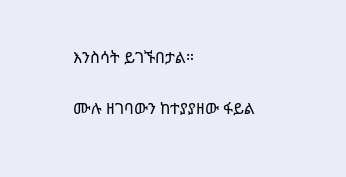እንስሳት ይገኙበታል።

ሙሉ ዘገባውን ከተያያዘው ፋይል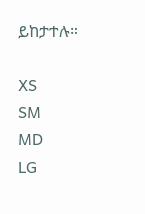ይከታተሉ።

XS
SM
MD
LG